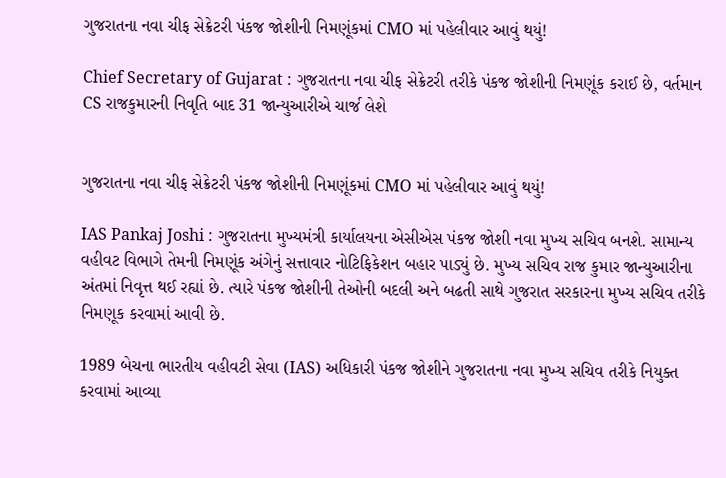ગુજરાતના નવા ચીફ સેક્રેટરી પંકજ જોશીની નિમણૂંકમાં CMO માં પહેલીવાર આવું થયું!

Chief Secretary of Gujarat : ગુજરાતના નવા ચીફ સેક્રેટરી તરીકે પંકજ જોશીની નિમણૂંક કરાઈ છે, વર્તમાન CS રાજકુમારની નિવૃતિ બાદ 31 જાન્યુઆરીએ ચાર્જ લેશે


ગુજરાતના નવા ચીફ સેક્રેટરી પંકજ જોશીની નિમણૂંકમાં CMO માં પહેલીવાર આવું થયું!

IAS Pankaj Joshi : ગુજરાતના મુખ્યમંત્રી કાર્યાલયના એસીએસ પંકજ જોશી નવા મુખ્ય સચિવ બનશે. સામાન્ય વહીવટ વિભાગે તેમની નિમણૂંક અંગેનું સત્તાવાર નોટિફિકેશન બહાર પાડ્યું છે. મુખ્ય સચિવ રાજ કુમાર જાન્યુઆરીના અંતમાં નિવૃત્ત થઈ રહ્યાં છે. ત્યારે પંકજ જોશીની તેઓની બદલી અને બઢતી સાથે ગુજરાત સરકારના મુખ્ય સચિવ તરીકે નિમણૂક કરવામાં આવી છે.

1989 બેચના ભારતીય વહીવટી સેવા (IAS) અધિકારી પંકજ જોશીને ગુજરાતના નવા મુખ્ય સચિવ તરીકે નિયુક્ત કરવામાં આવ્યા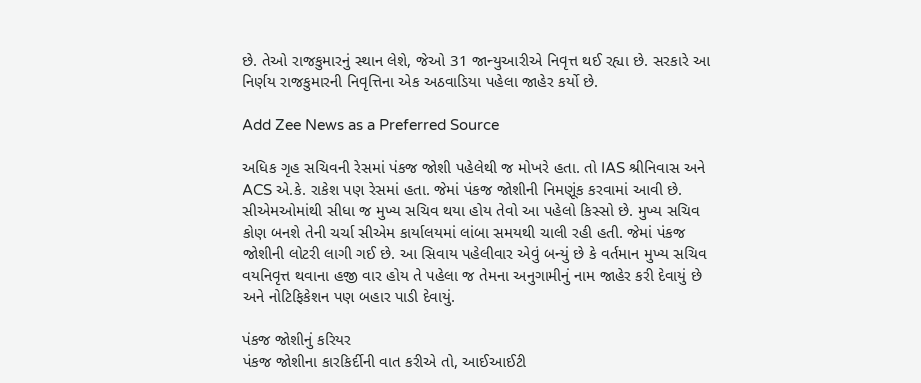છે. તેઓ રાજકુમારનું સ્થાન લેશે, જેઓ 31 જાન્યુઆરીએ નિવૃત્ત થઈ રહ્યા છે. સરકારે આ નિર્ણય રાજકુમારની નિવૃત્તિના એક અઠવાડિયા પહેલા જાહેર કર્યો છે.

Add Zee News as a Preferred Source

અધિક ગૃહ સચિવની રેસમાં પંકજ જોશી પહેલેથી જ મોખરે હતા. તો IAS શ્રીનિવાસ અને ACS એ.કે. રાકેશ પણ રેસમાં હતા. જેમાં પંકજ જોશીની નિમણૂંક કરવામાં આવી છે. સીએમઓમાંથી સીધા જ મુખ્ય સચિવ થયા હોય તેવો આ પહેલો કિસ્સો છે. મુખ્ય સચિવ કોણ બનશે તેની ચર્ચા સીએમ કાર્યાલયમાં લાંબા સમયથી ચાલી રહી હતી. જેમાં પંકજ જોશીની લોટરી લાગી ગઈ છે. આ સિવાય પહેલીવાર એવું બન્યું છે કે વર્તમાન મુખ્ય સચિવ વયનિવૃત્ત થવાના હજી વાર હોય તે પહેલા જ તેમના અનુગામીનું નામ જાહેર કરી દેવાયું છે અને નોટિફિકેશન પણ બહાર પાડી દેવાયું.

પંકજ જોશીનું કરિયર
પંકજ જોશીના કારકિર્દીની વાત કરીએ તો, આઈઆઈટી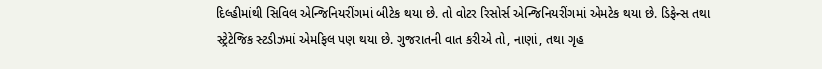દિલ્હીમાંથી સિવિલ એન્જિનિયરીંગમાં બીટેક થયા છે. તો વોટર રિસોર્સ એન્જિનિયરીંગમાં એમટેક થયા છે. ડિફેન્સ તથા સ્ટ્રેટેજિક સ્ટડીઝમાં એમફિલ પણ થયા છે. ગુજરાતની વાત કરીએ તો, નાણાં, તથા ગૃહ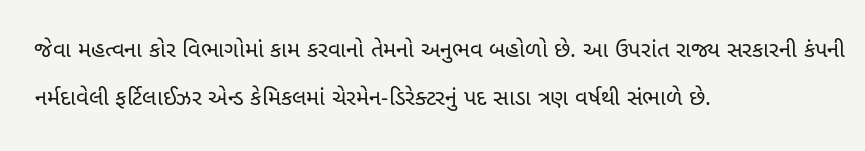જેવા મહત્વના કોર વિભાગોમાં કામ કરવાનો તેમનો અનુભવ બહોળો છે. આ ઉપરાંત રાજ્ય સરકારની કંપની નર્મદાવેલી ફર્ટિલાઈઝર એન્ડ કેમિકલમાં ચેરમેન-ડિરેક્ટરનું પદ સાડા ત્રણ વર્ષથી સંભાળે છે.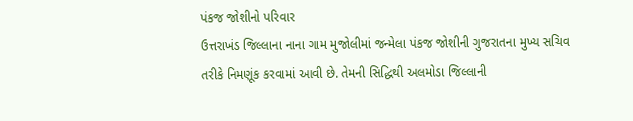પંકજ જોશીનો પરિવાર
ઉત્તરાખંડ જિલ્લાના નાના ગામ મુજોલીમાં જન્મેલા પંકજ જોશીની ગુજરાતના મુખ્ય સચિવ તરીકે નિમણૂંક કરવામાં આવી છે. તેમની સિદ્ધિથી અલમોડા જિલ્લાની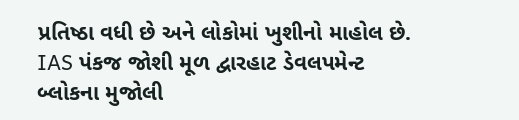પ્રતિષ્ઠા વધી છે અને લોકોમાં ખુશીનો માહોલ છે. IAS પંકજ જોશી મૂળ દ્વારહાટ ડેવલપમેન્ટ બ્લોકના મુજોલી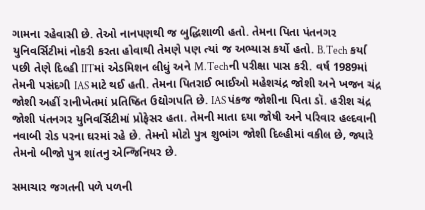ગામના રહેવાસી છે. તેઓ નાનપણથી જ બુદ્ધિશાળી હતો. તેમના પિતા પંતનગર યુનિવર્સિટીમાં નોકરી કરતા હોવાથી તેમણે પણ ત્યાં જ અભ્યાસ કર્યો હતો. B.Tech કર્યા પછી તેણે દિલ્હી IITમાં એડમિશન લીધું અને M.Techની પરીક્ષા પાસ કરી. વર્ષ 1989માં તેમની પસંદગી IAS માટે થઈ હતી. તેમના પિતરાઈ ભાઈઓ મહેશચંદ્ર જોશી અને ખજન ચંદ્ર જોશી અહીં રાનીખેતમાં પ્રતિષ્ઠિત ઉદ્યોગપતિ છે. IAS પંકજ જોશીના પિતા ડૉ. હરીશ ચંદ્ર જોશી પંતનગર યુનિવર્સિટીમાં પ્રોફેસર હતા. તેમની માતા દયા જોષી અને પરિવાર હલ્દવાની નવાબી રોડ પરના ઘરમાં રહે છે. તેમનો મોટો પુત્ર શુભાંગ જોશી દિલ્હીમાં વકીલ છે, જ્યારે તેમનો બીજો પુત્ર શાંતનુ એન્જિનિયર છે.

સમાચાર જગતની પળે પળની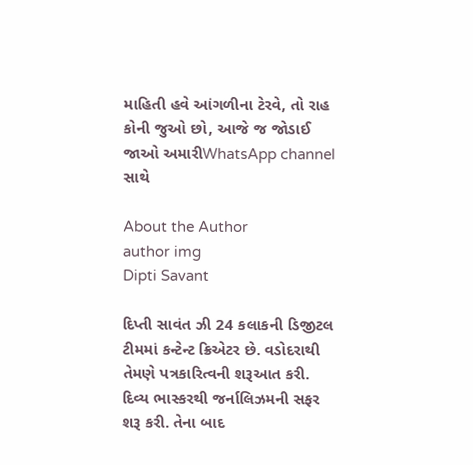માહિતી હવે આંગળીના ટેરવે, તો રાહ કોની જુઓ છો, આજે જ જોડાઈ જાઓ અમારીWhatsApp channel સાથે

About the Author
author img
Dipti Savant

દિપ્તી સાવંત ઝી 24 કલાકની ડિજીટલ ટીમમાં કન્ટેન્ટ ક્રિએટર છે. વડોદરાથી તેમણે પત્રકારિત્વની શરૂઆત કરી. દિવ્ય ભાસ્કરથી જર્નાલિઝમની સફર શરૂ કરી. તેના બાદ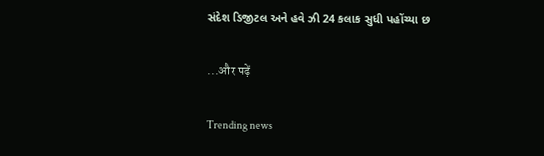સંદેશ ડિજીટલ અને હવે ઝી 24 કલાક સુધી પહોંચ્યા છ

...और पढ़ें

Trending news